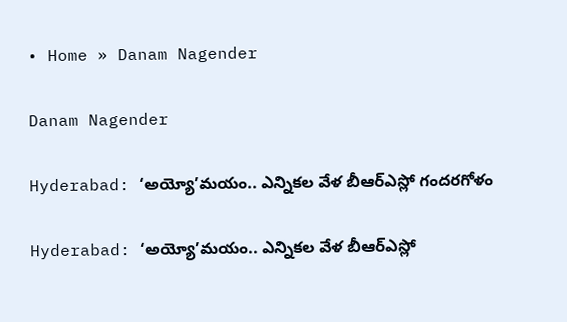• Home » Danam Nagender

Danam Nagender

Hyderabad: ‘అయ్యో’మయం.. ఎన్నికల వేళ బీఆర్‌ఎస్లో గందరగోళం

Hyderabad: ‘అయ్యో’మయం.. ఎన్నికల వేళ బీఆర్‌ఎస్లో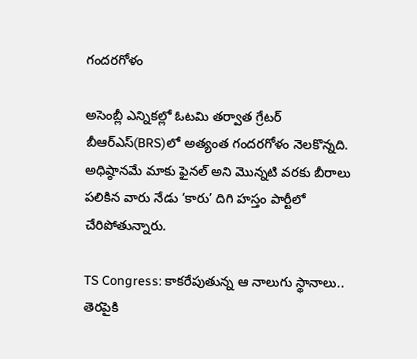గందరగోళం

అసెంబ్లీ ఎన్నికల్లో ఓటమి తర్వాత గ్రేటర్‌ బీఆర్‌ఎస్(BRS)లో అత్యంత గందరగోళం నెలకొన్నది. అధిష్ఠానమే మాకు ఫైనల్‌ అని మొన్నటి వరకు బీరాలు పలికిన వారు నేడు ‘కారు’ దిగి హస్తం పార్టీలో చేరిపోతున్నారు.

TS Congress: కాకరేపుతున్న ఆ నాలుగు స్థానాలు.. తెరపైకి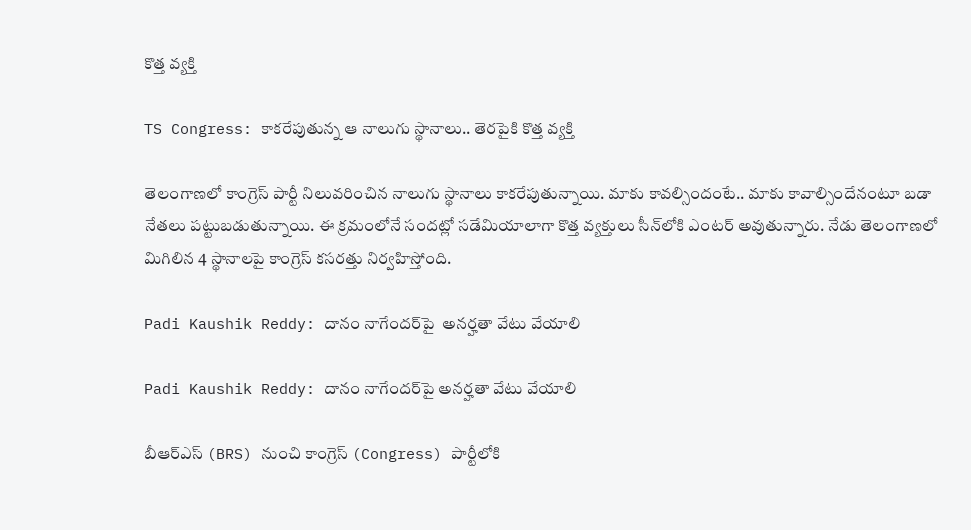కొత్త వ్యక్తి

TS Congress: కాకరేపుతున్న ఆ నాలుగు స్థానాలు.. తెరపైకి కొత్త వ్యక్తి

తెలంగాణలో కాంగ్రెస్ పార్టీ నిలువరించిన నాలుగు స్థానాలు కాకరేపుతున్నాయి. మాకు కావల్సిందంటే.. మాకు కావాల్సిందేనంటూ బడా నేతలు పట్టుబడుతున్నాయి. ఈ క్రమంలోనే సందట్లో సడేమియాలాగా కొత్త వ్యక్తులు సీన్‌లోకి ఎంటర్ అవుతున్నారు. నేడు తెలంగాణలో మిగిలిన 4 స్థానాలపై కాంగ్రెస్ కసరత్తు నిర్వహిస్తోంది.

Padi Kaushik Reddy: దానం నాగేందర్‌పై  అనర్హతా వేటు వేయాలి

Padi Kaushik Reddy: దానం నాగేందర్‌పై అనర్హతా వేటు వేయాలి

బీఆర్‌ఎస్‌ (BRS) నుంచి కాంగ్రెస్ (Congress) పార్టీలోకి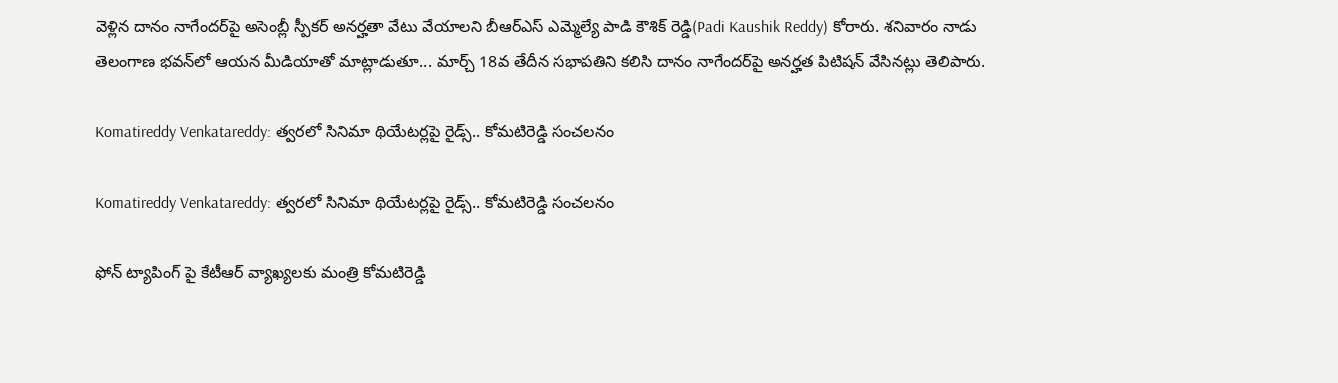వెళ్లిన దానం నాగేందర్‌పై అసెంబ్లీ స్పీకర్ అనర్హతా వేటు వేయాలని బీఆర్ఎస్ ఎమ్మెల్యే పాడి కౌశిక్ రెడ్డి(Padi Kaushik Reddy) కోరారు. శనివారం నాడు తెలంగాణ భవన్‌లో ఆయన మీడియాతో మాట్లాడుతూ... మార్చ్ 18వ తేదీన సభాపతిని కలిసి దానం నాగేందర్‌పై అనర్హత పిటిషన్ వేసినట్లు తెలిపారు.

Komatireddy Venkatareddy: త్వరలో సినిమా థియేటర్లపై రైడ్స్.. కోమటిరెడ్డి సంచలనం

Komatireddy Venkatareddy: త్వరలో సినిమా థియేటర్లపై రైడ్స్.. కోమటిరెడ్డి సంచలనం

ఫోన్ ట్యాపింగ్ పై కేటీఆర్ వ్యాఖ్యలకు మంత్రి కోమటిరెడ్డి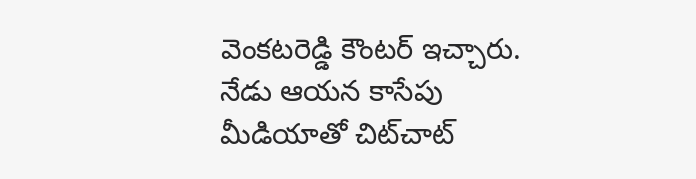వెంకటరెడ్డి కౌంటర్ ఇచ్చారు. నేడు ఆయన కాసేపు మీడియాతో చిట్‌చాట్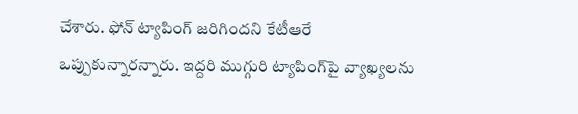చేశారు. ఫోన్ ట్యాపింగ్ జరిగిందని కేటీఆరే ఒప్పుకున్నారన్నారు. ఇద్దరి ముగ్గురి ట్యాపింగ్‌పై వ్యాఖ్యలను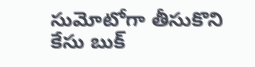సుమోటోగా తీసుకొని కేసు బుక్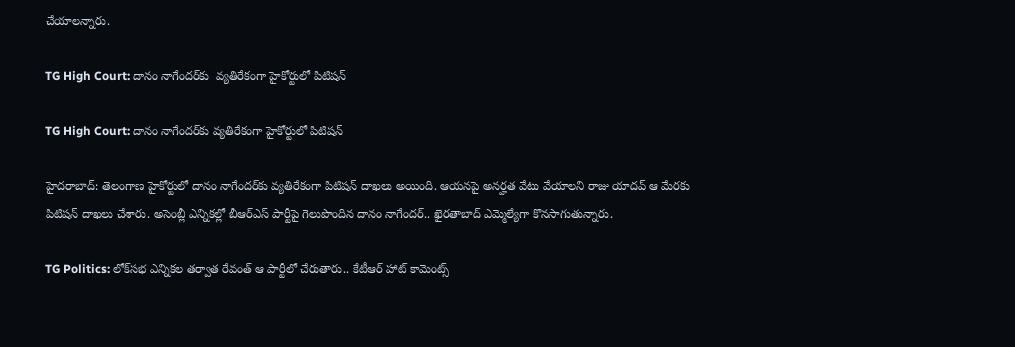చేయాలన్నారు.

TG High Court: దానం నాగేందర్‌కు  వ్యతిరేకంగా హైకోర్టులో పిటిషన్

TG High Court: దానం నాగేందర్‌కు వ్యతిరేకంగా హైకోర్టులో పిటిషన్

హైదరాబాద్: తెలంగాణ హైకోర్టులో దానం నాగేందర్‌కు వ్యతిరేకంగా పిటిషన్ దాఖలు అయింది. ఆయనపై అనర్హత వేటు వేయాలని రాజు యాదవ్ ఆ మేరకు పిటిషన్ దాఖలు చేశారు. అసెంబ్లీ ఎన్నికల్లో బీఆర్ఎస్ పార్టీపై గెలుపొందిన దానం నాగేందర్.. ఖైరతాబాద్ ఎమ్మెల్యేగా కొనసాగుతున్నారు.

TG Politics: లోక్‌సభ ఎన్నికల తర్వాత రేవంత్ ఆ పార్టీలో చేరుతారు.. కేటీఆర్ హాట్ కామెంట్స్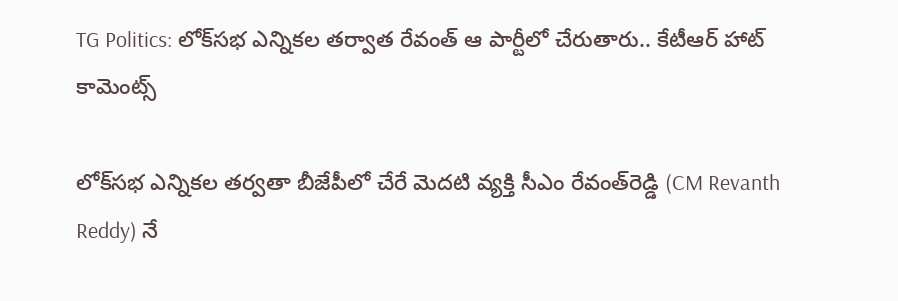TG Politics: లోక్‌సభ ఎన్నికల తర్వాత రేవంత్ ఆ పార్టీలో చేరుతారు.. కేటీఆర్ హాట్ కామెంట్స్

లోక్‌సభ ఎన్నికల తర్వతా బీజేపీలో చేరే మెదటి వ్యక్తి సీఎం రేవంత్‌రెడ్డి (CM Revanth Reddy) నే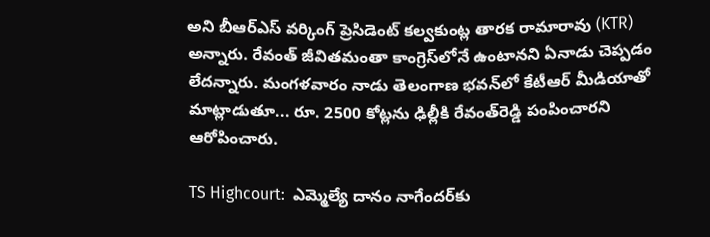అని బీఆర్ఎస్ వర్కింగ్ ప్రెసిడెంట్ కల్వకుంట్ల తారక రామారావు (KTR) అన్నారు. రేవంత్ జీవితమంతా కాంగ్రెస్‌లోనే ఉంటానని ఏనాడు చెప్పడం లేదన్నారు. మంగళవారం నాడు తెలంగాణ భవన్‌లో కేటీఆర్ మీడియాతో మాట్లాడుతూ... రూ. 2500 కోట్లను ఢిల్లీకి రేవంత్‌రెడ్డి పంపించారని ఆరోపించారు.

TS Highcourt:  ఎమ్మెల్యే దానం నాగేందర్‌కు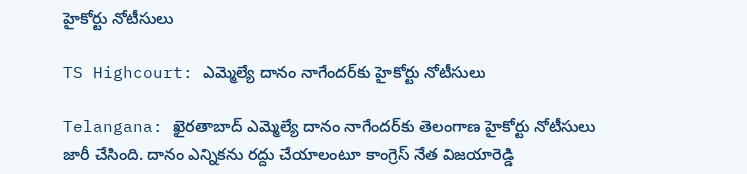హైకోర్టు నోటీసులు

TS Highcourt: ఎమ్మెల్యే దానం నాగేందర్‌కు హైకోర్టు నోటీసులు

Telangana: ఖైరతాబాద్ ఎమ్మెల్యే దానం నాగేందర్‌కు తెలంగాణ హైకోర్టు నోటీసులు జారీ చేసింది. దానం ఎన్నికను రద్దు చేయాలంటూ కాంగ్రెస్ నేత విజయారెడ్డి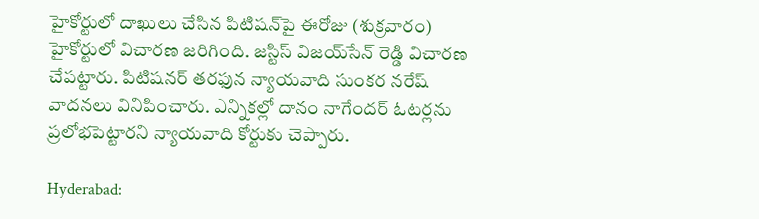హైకోర్టులో దాఖులు చేసిన పిటిషన్‌పై ఈరోజు (శుక్రవారం) హైకోర్టులో విచారణ జరిగింది. జస్టిస్ విజయ్‌సేన్‌ రెడ్డి విచారణ చేపట్టారు. పిటిషనర్ తరఫున న్యాయవాది సుంకర నరేష్ వాదనలు వినిపించారు. ఎన్నికల్లో దానం నాగేందర్ ఓటర్లను ప్రలోభపెట్టారని న్యాయవాది కోర్టుకు చెప్పారు.

Hyderabad: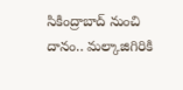సికింద్రాబాద్‌ నుంచి దానం.. మల్కాజిగిరికి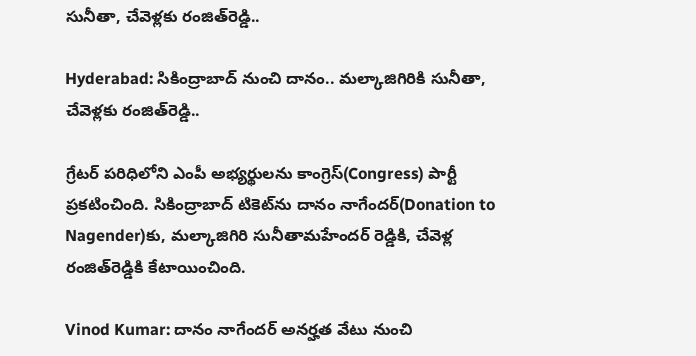సునీతా, చేవెళ్లకు రంజిత్‌రెడ్డి..

Hyderabad: సికింద్రాబాద్‌ నుంచి దానం.. మల్కాజిగిరికి సునీతా, చేవెళ్లకు రంజిత్‌రెడ్డి..

గ్రేటర్‌ పరిధిలోని ఎంపీ అభ్యర్థులను కాంగ్రెస్‌(Congress) పార్టీ ప్రకటించింది. సికింద్రాబాద్‌ టికెట్‌ను దానం నాగేందర్‌(Donation to Nagender)కు, మల్కాజిగిరి సునీతామహేందర్‌ రెడ్డికి, చేవెళ్ల రంజిత్‌రెడ్డికి కేటాయించింది.

Vinod Kumar: దానం నాగేందర్ అనర్హత వేటు నుంచి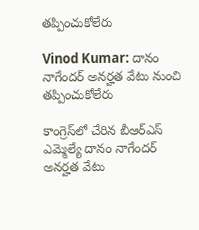తప్పించుకోలేరు

Vinod Kumar: దానం నాగేందర్ అనర్హత వేటు నుంచి తప్పించుకోలేరు

కాంగ్రెస్‌లో చేరిన బీఆర్ఎస్ ఎమ్మెల్యే దానం నాగేందర్ అనర్హత వేటు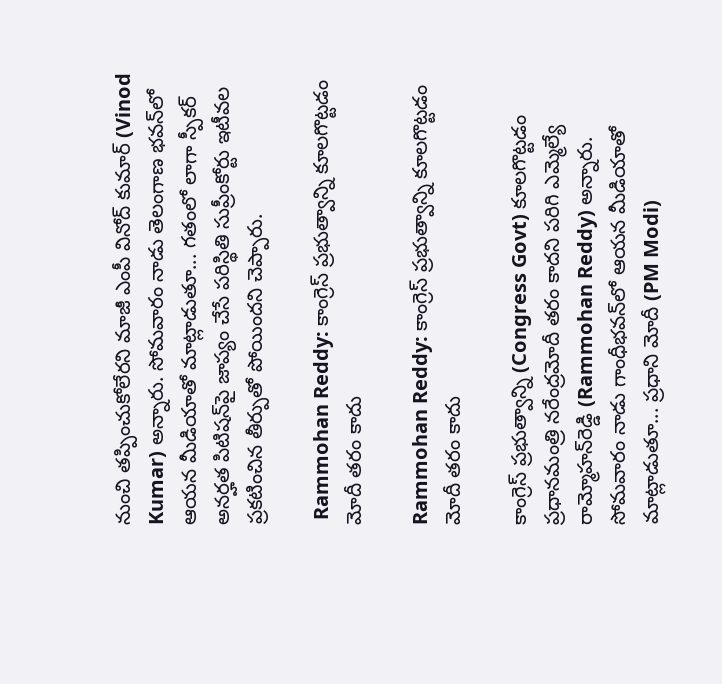నుంచి తప్పించుకోలేరని మాజీ ఎంపీ వినోద్ కుమార్ (Vinod Kumar) అన్నారు. సోమవారం నాడు తెలంగాణ భవన్‌లో ఆయన మీడియాతో మాట్లాడుతూ... గతంలో లాగా స్పీకర్ అనర్హత పిటిషన్‌పై జాప్యం చేసే పరిస్థితి సుప్రీంకోర్టు ఇటీవల ప్రకటించిన తీర్పుతో పోయిందని చెప్పారు.

 Rammohan Reddy: కాంగ్రెస్ ప్రభుత్వాన్ని కూలగొట్టడం మోదీ తరం కాదు

Rammohan Reddy: కాంగ్రెస్ ప్రభుత్వాన్ని కూలగొట్టడం మోదీ తరం కాదు

కాంగ్రెస్ ప్రభుత్వాన్ని (Congress Govt) కూలగొట్టడం ప్రధానమంత్రి నరేంద్రమోదీ తరం కాదని పరిగి ఎమ్మెల్యే రామ్మోహన్‌రెడ్డి (Rammohan Reddy) అన్నారు. సోమవారం నాడు గాంధీభవన్‌లో ఆయన మీడియాతో మాట్లాడుతూ... ప్రధాని మోదీ (PM Modi)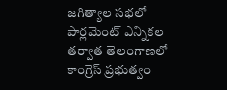జగిత్యాల సభలో పార్లమెంట్ ఎన్నికల తర్వాత తెలంగాణలో కాంగ్రెస్ ప్రభుత్వం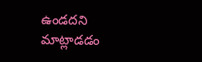ఉండదని మాట్లాడడం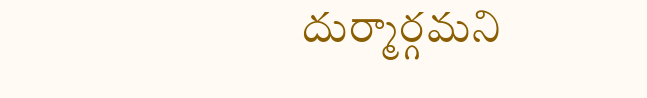దుర్మార్గమని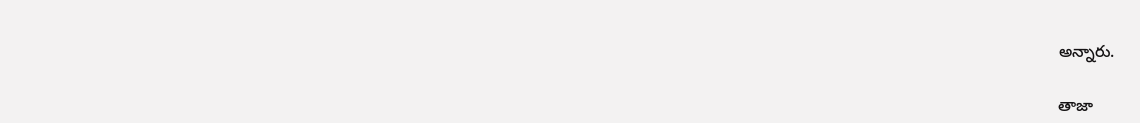అన్నారు.

తాజా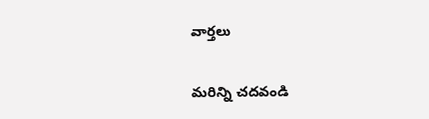వార్తలు

మరిన్ని చదవండి